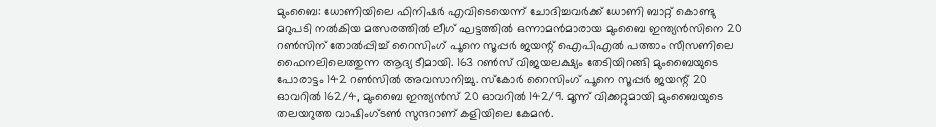മുംബൈ: ധോണിയിലെ ഫിനിഷര്‍ എവിടെയെന്ന് ചോദിച്ചവര്‍ക്ക് ധോണി ബാറ്റ് കൊണ്ടു മറുപടി നല്‍കിയ മത്സരത്തില്‍ ലീഗ് ഘട്ടത്തില്‍ ഒന്നാമന്‍മാരായ മുംബൈ ഇന്ത്യന്‍സിനെ 20 റണ്‍സിന് തോല്‍പ്പിച്ച് റൈസിംഗ് പൂനെ സൂപ്പര്‍ ജയന്റ് ഐപിഎല്‍ പത്താം സീസണിലെ ഫൈനലിലെത്തുന്ന ആദ്യ ടീമായി. 163 റണ്‍സ് വിജയലക്ഷ്യം തേടിയിറങ്ങി മുംബൈയുടെ പോരാട്ടം 142 റണ്‍സില്‍ അവസാനിച്ചു. സ്കോര്‍ റൈസിംഗ് പൂനെ സൂപ്പര്‍ ജയന്റ് 20 ഓവറില്‍ 162/4, മുംബൈ ഇന്ത്യന്‍സ് 20 ഓവറില്‍ 142/9. മൂന്ന് വിക്കറ്റുമായി മുംബൈയുടെ തലയറുത്ത വാഷിംഗ്ടണ്‍ സുന്ദറാണ് കളിയിലെ കേമന്‍.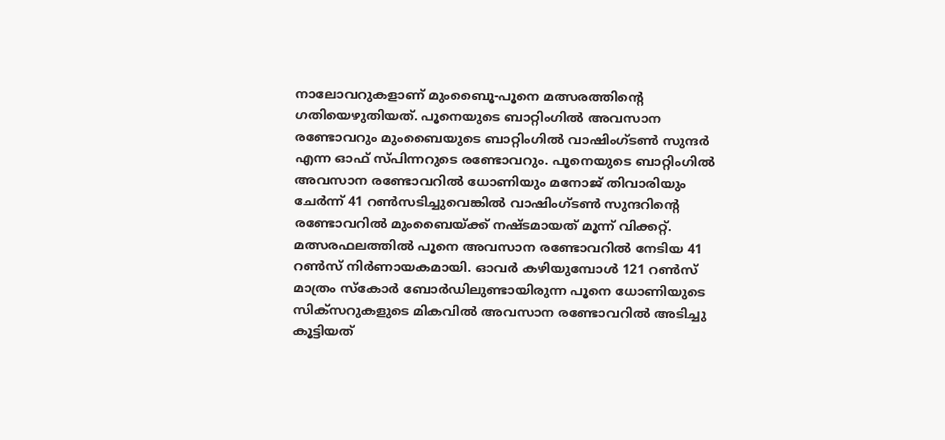നാലോവറുകളാണ് മുംബൈൂ-പൂനെ മത്സരത്തിന്റെ ഗതിയെഴുതിയത്. പൂനെയുടെ ബാറ്റിംഗില്‍ അവസാന രണ്ടോവറും മുംബൈയുടെ ബാറ്റിംഗില്‍ വാഷിംഗ്ടണ്‍ സുന്ദര്‍ എന്ന ഓഫ് സ്പിന്നറുടെ രണ്ടോവറും. പൂനെയുടെ ബാറ്റിംഗില്‍ അവസാന രണ്ടോവറില്‍ ധോണിയും മനോജ് തിവാരിയും ചേര്‍ന്ന് 41 റണ്‍സടിച്ചുവെങ്കില്‍ വാഷിംഗ്ടണ്‍ സുന്ദറിന്റെ രണ്ടോവറില്‍ മുംബൈയ്ക്ക് നഷ്ടമായത് മൂന്ന് വിക്കറ്റ്. മത്സരഫലത്തില്‍ പൂനെ അവസാന രണ്ടോവറില്‍ നേടിയ 41 റണ്‍സ് നിര്‍ണായകമായി. ഓവര്‍ കഴിയുമ്പോള്‍ 121 റണ്‍സ് മാത്രം സ്കോര്‍ ബോര്‍ഡിലുണ്ടായിരുന്ന പൂനെ ധോണിയുടെ സിക്സറുകളുടെ മികവില്‍ അവസാന രണ്ടോവറില്‍ അടിച്ചു കൂട്ടിയത്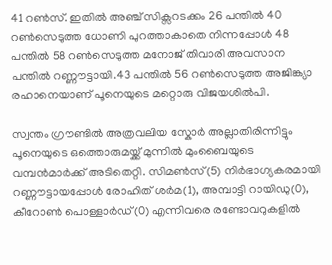41 റണ്‍സ്. ഇതില്‍ അ‍ഞ്ച് സിക്സറടക്കം 26 പന്തില്‍ 40 റണ്‍സെടുത്ത ധോണി പുറത്താകാതെ നിന്നപ്പോള്‍ 48 പന്തില്‍ 58 റണ്‍സെടുത്ത മനോജ് തിവാരി അവസാന പന്തില്‍ റണ്ണൗട്ടായി.43 പന്തില്‍ 56 റണ്‍സെടുത്ത അജിങ്ക്യാ രഹാനെയാണ് പൂനെയുടെ മറ്റൊരു വിജയശില്‍പി.

സ്വന്തം ഗ്രൗണ്ടില്‍ അത്രവലിയ സ്കോര്‍ അല്ലാതിരിന്നിട്ടും പൂനെയുടെ ഒത്തൊരുമയ്ക്ക് മുന്നില്‍ മുംബൈയുടെ വമ്പന്‍മാര്‍ക്ക് അടിതെറ്റി. സിമണ്‍സ്(5) നിര്‍ഭാഗ്യകരമായി റണ്ണൗട്ടായപ്പോള്‍ രോഹിത് ശര്‍മ(1), അമ്പാട്ടി റായിഡു(0), കീറോണ്‍ പൊള്ളാര്‍ഡ്(0) എന്നിവരെ രണ്ടോവറുകളില്‍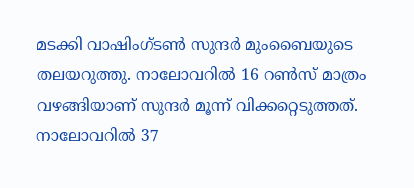മടക്കി വാഷിംഗ്ടണ്‍ സുന്ദര്‍ മുംബൈയുടെ തലയറുത്തു. നാലോവറില്‍ 16 റണ്‍സ് മാത്രം വഴങ്ങിയാണ് സുന്ദര്‍ മൂന്ന് വിക്കറ്റെടുത്തത്. നാലോവറില്‍ 37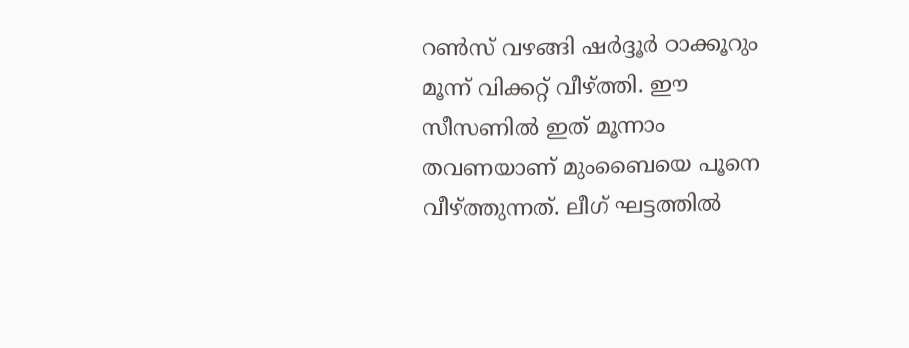റണ്‍സ് വഴങ്ങി ഷര്‍ദ്ദൂര്‍ ഠാക്കൂറും മൂന്ന് വിക്കറ്റ് വീഴ്ത്തി. ഈ സീസണില്‍ ഇത് മൂന്നാം തവണയാണ് മുംബൈയെ പൂനെ വീഴ്ത്തുന്നത്. ലീഗ് ഘട്ടത്തില്‍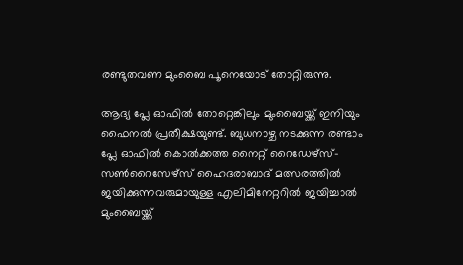രണ്ടുതവണ മുംബൈ പൂനെയോട് തോറ്റിരുന്നു.

ആദ്യ പ്ലേ ഓഫില്‍ തോറ്റെങ്കിലും മുംബൈയ്ക്ക് ഇനിയും ഫൈനല്‍ പ്രതീക്ഷയുണ്ട്. ബുധനാഴ്ച നടക്കുന്ന രണ്ടാം പ്ലേ ഓഫില്‍ കൊല്‍ക്കത്ത നൈറ്റ് റൈഡേഴ്സ്-സണ്‍റൈസേഴ്സ് ഹൈദരാബാദ് മത്സരത്തില്‍ ജയിക്കുന്നവരുമായുള്ള എലിമിനേറ്ററില്‍ ജയിച്ചാല്‍ മുംബൈയ്ക്ക്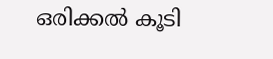ഒരിക്കല്‍ കൂടി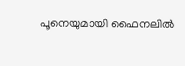പൂനെയുമായി ഫൈനലില്‍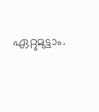ഏറ്റുമുട്ടാം.